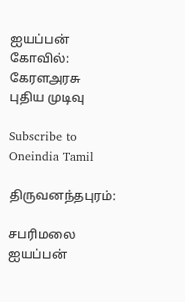ஐயப்பன் கோவில்: கேரளஅரசு புதிய முடிவு

Subscribe to Oneindia Tamil

திருவனந்தபுரம்:

சபரிமலை ஐயப்பன்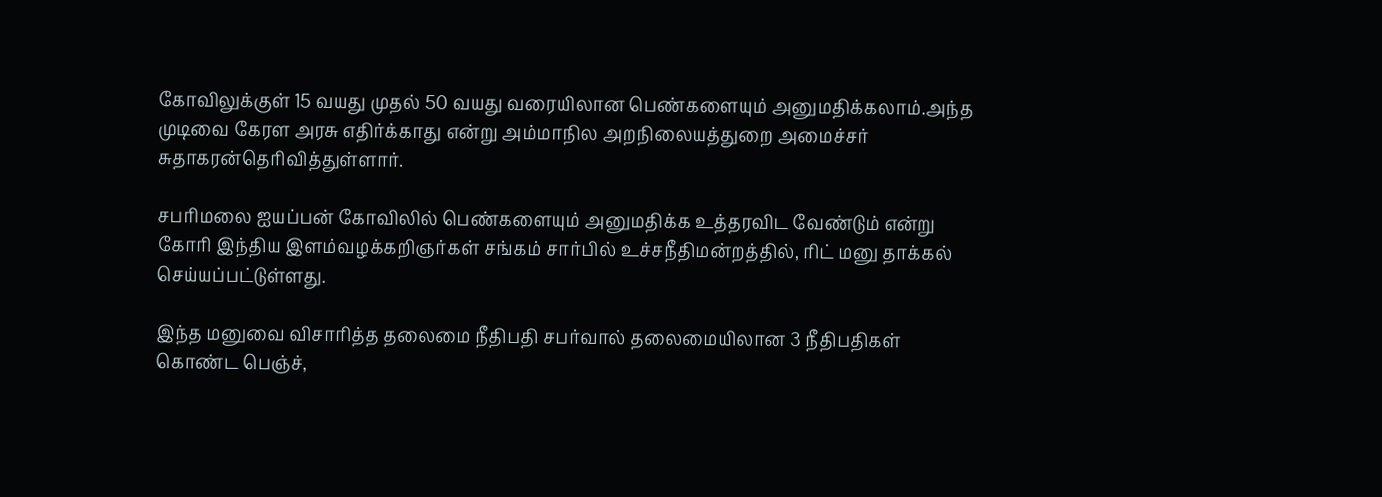கோவிலுக்குள் 15 வயது முதல் 50 வயது வரையிலான பெண்களையும் அனுமதிக்கலாம்.அந்த முடிவை கேரள அரசு எதிர்க்காது என்று அம்மாநில அறநிலையத்துறை அமைச்சர் சுதாகரன்தெரிவித்துள்ளார்.

சபரிமலை ஐயப்பன் கோவிலில் பெண்களையும் அனுமதிக்க உத்தரவிட வேண்டும் என்று கோரி இந்திய இளம்வழக்கறிஞர்கள் சங்கம் சார்பில் உச்சநீதிமன்றத்தில், ரிட் மனு தாக்கல் செய்யப்பட்டுள்ளது.

இந்த மனுவை விசாரித்த தலைமை நீதிபதி சபர்வால் தலைமையிலான 3 நீதிபதிகள் கொண்ட பெஞ்ச்,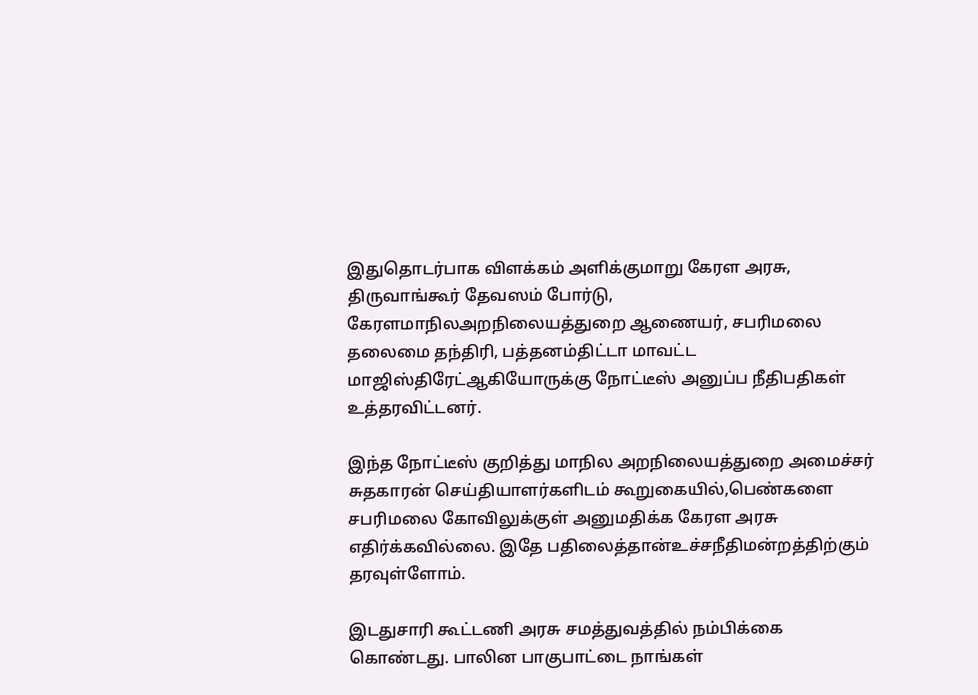இதுதொடர்பாக விளக்கம் அளிக்குமாறு கேரள அரசு, திருவாங்கூர் தேவஸம் போர்டு, கேரளமாநிலஅறநிலையத்துறை ஆணையர், சபரிமலை தலைமை தந்திரி, பத்தனம்திட்டா மாவட்ட மாஜிஸ்திரேட்ஆகியோருக்கு நோட்டீஸ் அனுப்ப நீதிபதிகள் உத்தரவிட்டனர்.

இந்த நோட்டீஸ் குறித்து மாநில அறநிலையத்துறை அமைச்சர் சுதகாரன் செய்தியாளர்களிடம் கூறுகையில்,பெண்களை சபரிமலை கோவிலுக்குள் அனுமதிக்க கேரள அரசு எதிர்க்கவில்லை. இதே பதிலைத்தான்உச்சநீதிமன்றத்திற்கும் தரவுள்ளோம்.

இடதுசாரி கூட்டணி அரசு சமத்துவத்தில் நம்பிக்கை கொண்டது. பாலின பாகுபாட்டை நாங்கள்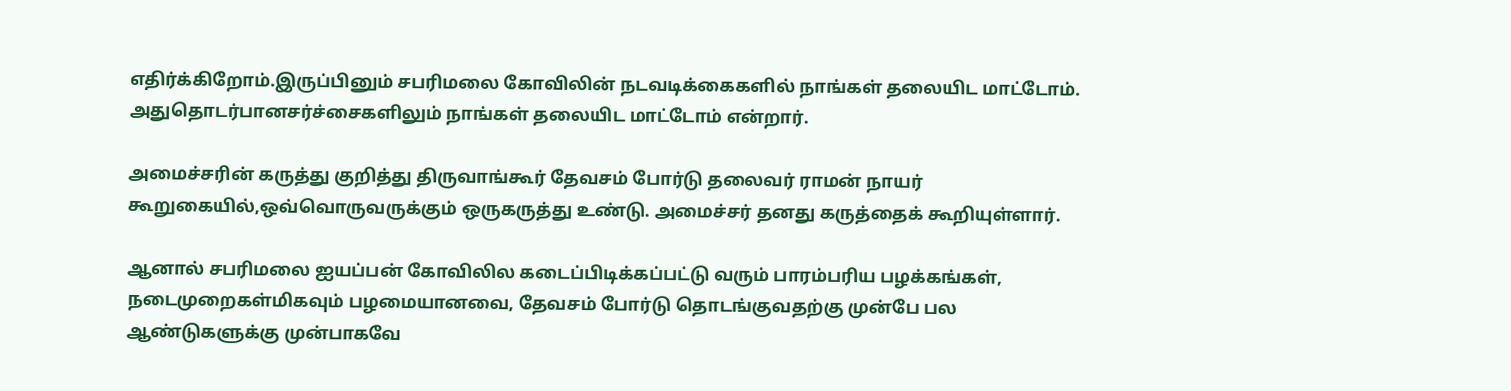எதிர்க்கிறோம்.இருப்பினும் சபரிமலை கோவிலின் நடவடிக்கைகளில் நாங்கள் தலையிட மாட்டோம். அதுதொடர்பானசர்ச்சைகளிலும் நாங்கள் தலையிட மாட்டோம் என்றார்.

அமைச்சரின் கருத்து குறித்து திருவாங்கூர் தேவசம் போர்டு தலைவர் ராமன் நாயர் கூறுகையில்,ஒவ்வொருவருக்கும் ஒருகருத்து உண்டு. அமைச்சர் தனது கருத்தைக் கூறியுள்ளார்.

ஆனால் சபரிமலை ஐயப்பன் கோவிலில கடைப்பிடிக்கப்பட்டு வரும் பாரம்பரிய பழக்கங்கள், நடைமுறைகள்மிகவும் பழமையானவை, தேவசம் போர்டு தொடங்குவதற்கு முன்பே பல ஆண்டுகளுக்கு முன்பாகவே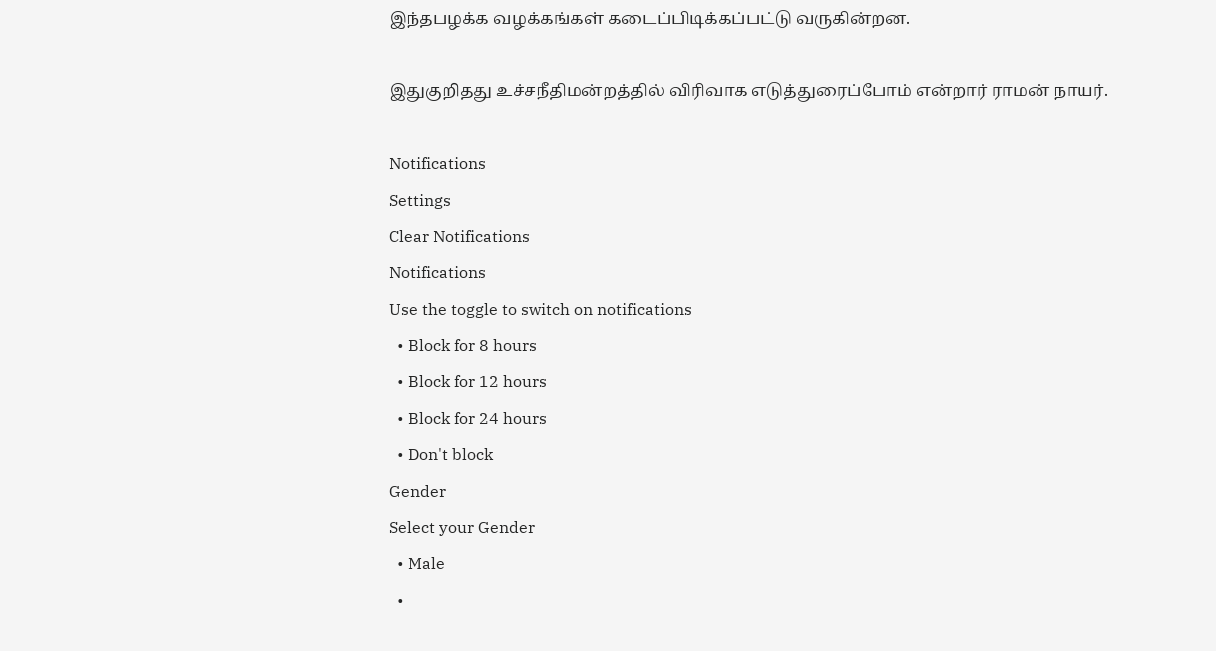இந்தபழக்க வழக்கங்கள் கடைப்பிடிக்கப்பட்டு வருகின்றன.

இதுகுறிதது உச்சநீதிமன்றத்தில் விரிவாக எடுத்துரைப்போம் என்றார் ராமன் நாயர்.

Notifications
Settings
Clear Notifications
Notifications
Use the toggle to switch on notifications
  • Block for 8 hours
  • Block for 12 hours
  • Block for 24 hours
  • Don't block
Gender
Select your Gender
  • Male
  •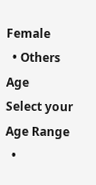Female
  • Others
Age
Select your Age Range
  •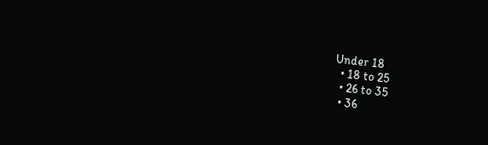Under 18
  • 18 to 25
  • 26 to 35
  • 36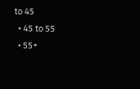to 45
  • 45 to 55
  • 55+